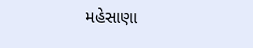મહેસાણા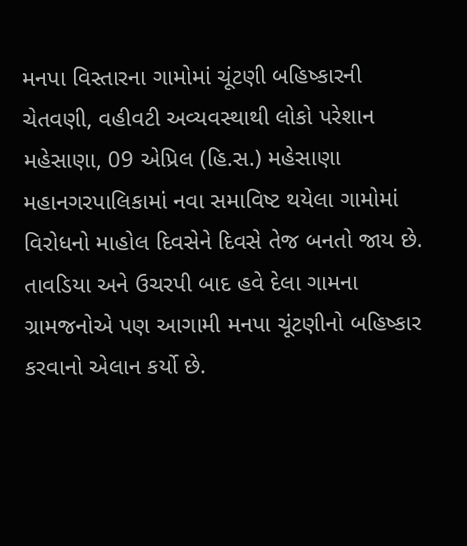મનપા વિસ્તારના ગામોમાં ચૂંટણી બહિષ્કારની ચેતવણી, વહીવટી અવ્યવસ્થાથી લોકો પરેશાન
મહેસાણા, 09 એપ્રિલ (હિ.સ.) મહેસાણા મહાનગરપાલિકામાં નવા સમાવિષ્ટ થયેલા ગામોમાં વિરોધનો માહોલ દિવસેને દિવસે તેજ બનતો જાય છે. તાવડિયા અને ઉચરપી બાદ હવે દેલા ગામના ગ્રામજનોએ પણ આગામી મનપા ચૂંટણીનો બહિષ્કાર કરવાનો એલાન કર્યો છે.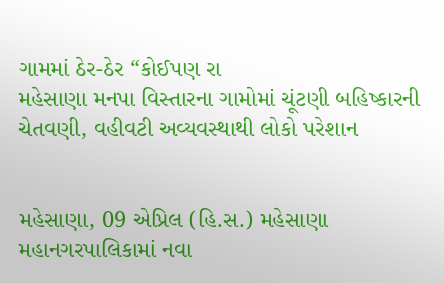ગામમાં ઠેર-ઠેર “કોઈપણ રા
મહેસાણા મનપા વિસ્તારના ગામોમાં ચૂંટણી બહિષ્કારની ચેતવણી, વહીવટી અવ્યવસ્થાથી લોકો પરેશાન


મહેસાણા, 09 એપ્રિલ (હિ.સ.) મહેસાણા મહાનગરપાલિકામાં નવા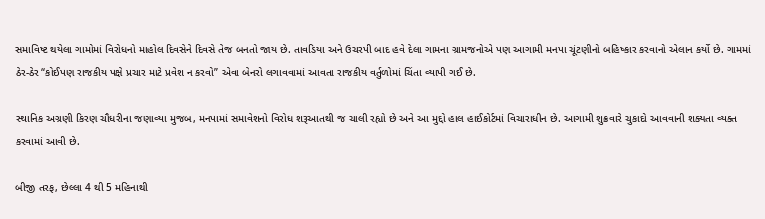સમાવિષ્ટ થયેલા ગામોમાં વિરોધનો માહોલ દિવસેને દિવસે તેજ બનતો જાય છે. તાવડિયા અને ઉચરપી બાદ હવે દેલા ગામના ગ્રામજનોએ પણ આગામી મનપા ચૂંટણીનો બહિષ્કાર કરવાનો એલાન કર્યો છે. ગામમાં ઠેર-ઠેર “કોઈપણ રાજકીય પક્ષે પ્રચાર માટે પ્રવેશ ન કરવો” એવા બેનરો લગાવવામાં આવતા રાજકીય વર્તુળોમાં ચિંતા વ્યાપી ગઈ છે.

સ્થાનિક અગ્રણી કિરણ ચૌધરીના જણાવ્યા મુજબ, મનપામાં સમાવેશનો વિરોધ શરૂઆતથી જ ચાલી રહ્યો છે અને આ મુદ્દો હાલ હાઈકોર્ટમાં વિચારાધીન છે. આગામી શુક્રવારે ચુકાદો આવવાની શક્યતા વ્યક્ત કરવામાં આવી છે.

બીજી તરફ, છેલ્લા 4 થી 5 મહિનાથી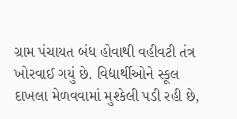ગ્રામ પંચાયત બંધ હોવાથી વહીવટી તંત્ર ખોરવાઈ ગયું છે. વિદ્યાર્થીઓને સ્કૂલ દાખલા મેળવવામાં મુશ્કેલી પડી રહી છે,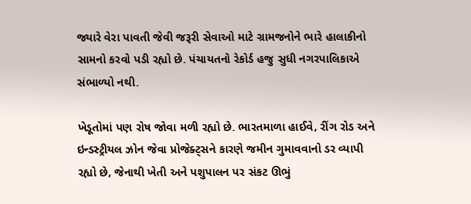જ્યારે વેરા પાવતી જેવી જરૂરી સેવાઓ માટે ગ્રામજનોને ભારે હાલાકીનો સામનો કરવો પડી રહ્યો છે. પંચાયતનો રેકોર્ડ હજુ સુધી નગરપાલિકાએ સંભાળ્યો નથી.

ખેડૂતોમાં પણ રોષ જોવા મળી રહ્યો છે. ભારતમાળા હાઈવે, રીંગ રોડ અને ઇન્ડસ્ટ્રીયલ ઝોન જેવા પ્રોજેક્ટ્સને કારણે જમીન ગુમાવવાનો ડર વ્યાપી રહ્યો છે, જેનાથી ખેતી અને પશુપાલન પર સંકટ ઊભું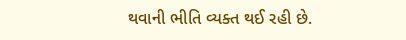થવાની ભીતિ વ્યક્ત થઈ રહી છે.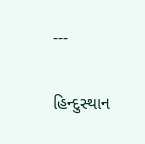---

હિન્દુસ્થાન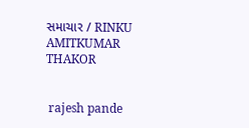સમાચાર / RINKU AMITKUMAR THAKOR


 rajesh pande